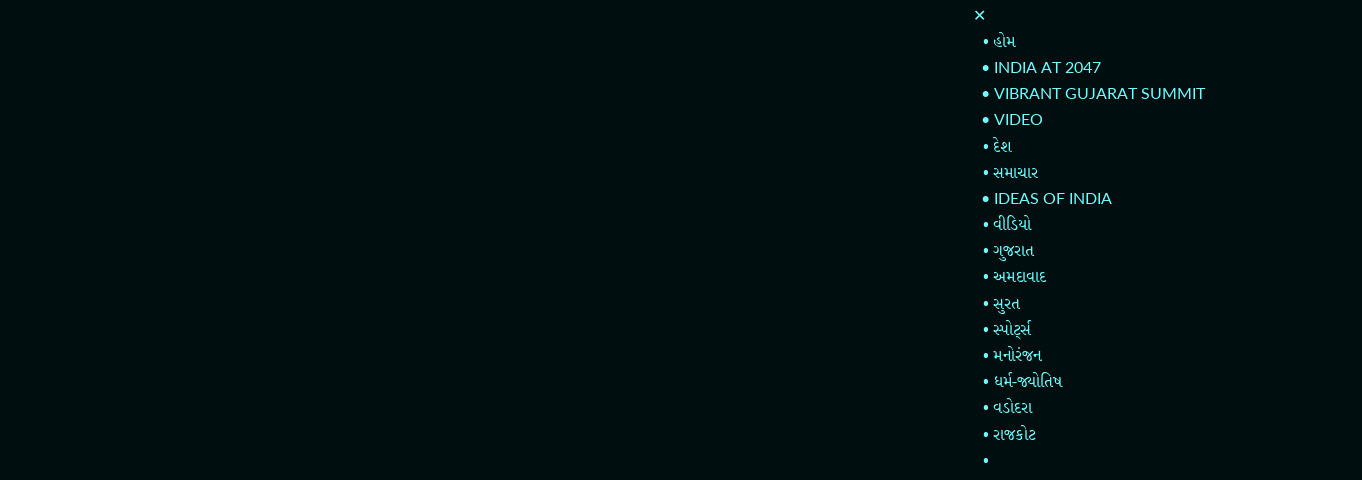✕
  • હોમ
  • INDIA AT 2047
  • VIBRANT GUJARAT SUMMIT
  • VIDEO
  • દેશ
  • સમાચાર
  • IDEAS OF INDIA
  • વીડિયો
  • ગુજરાત
  • અમદાવાદ
  • સુરત
  • સ્પોર્ટ્સ
  • મનોરંજન
  • ધર્મ-જ્યોતિષ
  • વડોદરા
  • રાજકોટ
  •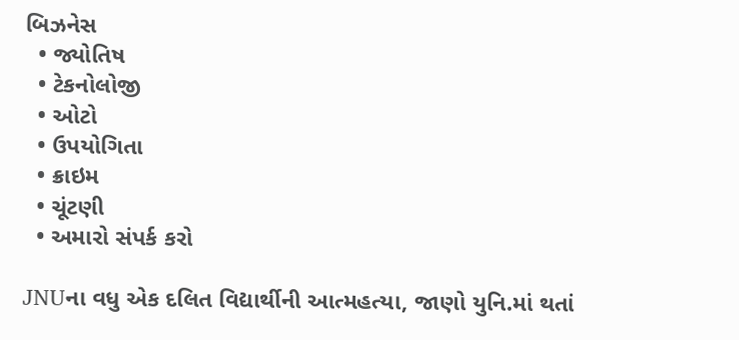બિઝનેસ
  • જ્યોતિષ
  • ટેકનોલોજી
  • ઓટો
  • ઉપયોગિતા
  • ક્રાઇમ
  • ચૂંટણી
  • અમારો સંપર્ક કરો

JNUના વધુ એક દલિત વિદ્યાર્થીની આત્મહત્યા, જાણો યુનિ.માં થતાં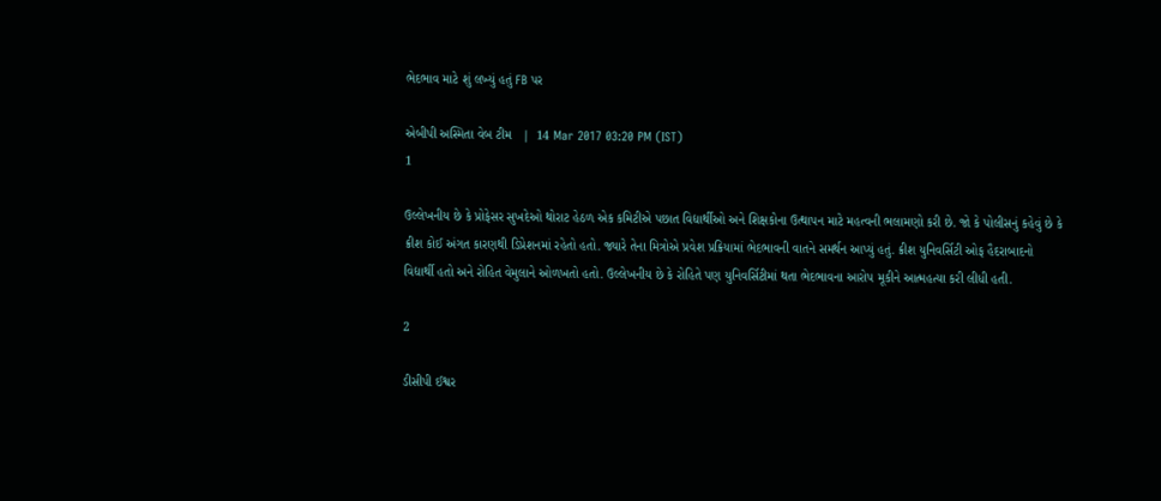ભેદભાવ માટે શું લખ્યું હતું FB પર

એબીપી અસ્મિતા વેબ ટીમ   |  14 Mar 2017 03:20 PM (IST)
1

ઉલ્લેખનીય છે કે પ્રોફેસર સુખદેઓ થોરાટ હેઠળ એક કમિટીએ પછાત વિદ્યાર્થીઓ અને શિક્ષકોના ઉત્થાપન માટે મહત્વની ભલામણો કરી છે. જો કે પોલીસનું કહેવું છે કે ક્રીશ કોઈ અંગત કારણથી ડિપ્રેશનમાં રહેતો હતો. જ્યારે તેના મિત્રોએ પ્રવેશ પ્રક્રિયામાં ભેદભાવની વાતને સમર્થન આપ્યું હતું. ક્રીશ યુનિવર્સિટી ઓફ હૈદરાબાદનો વિદ્યાર્થી હતો અને રોહિત વેમુલાને ઓળખતો હતો. ઉલ્લેખનીય છે કે રોહિતે પણ યુનિવર્સિટીમાં થતા ભેદભાવના આરોપ મૂકીને આત્મહત્યા કરી લીધી હતી.

2

ડીસીપી ઈશ્વર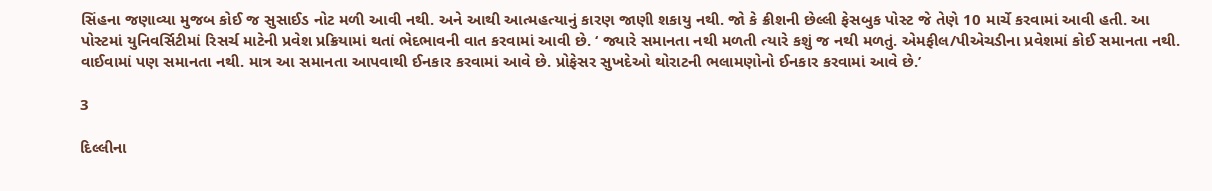સિંહના જણાવ્યા મુજબ કોઈ જ સુસાઈડ નોટ મળી આવી નથી. અને આથી આત્મહત્યાનું કારણ જાણી શકાયુ નથી. જો કે ક્રીશની છેલ્લી ફેસબુક પોસ્ટ જે તેણે 10 માર્ચે કરવામાં આવી હતી. આ પોસ્ટમાં યુનિવર્સિટીમાં રિસર્ચ માટેની પ્રવેશ પ્રક્રિયામાં થતાં ભેદભાવની વાત કરવામાં આવી છે. ‘ જ્યારે સમાનતા નથી મળતી ત્યારે કશું જ નથી મળતું. એમફીલ/પીએચડીના પ્રવેશમાં કોઈ સમાનતા નથી. વાઈવામાં પણ સમાનતા નથી. માત્ર આ સમાનતા આપવાથી ઈનકાર કરવામાં આવે છે. પ્રોફેસર સુખદેઓ થોરાટની ભલામણોનો ઈનકાર કરવામાં આવે છે.’

3

દિલ્લીના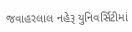જવાહરલાલ નહેરૂ યુનિવર્સિટીમાં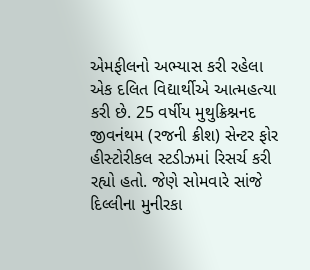એમફીલનો અભ્યાસ કરી રહેલા એક દલિત વિદ્યાર્થીએ આત્મહત્યા કરી છે. 25 વર્ષીય મુથુક્રિશ્નનદ જીવનંથમ (રજની ક્રીશ) સેન્ટર ફોર હીસ્ટોરીકલ સ્ટડીઝમાં રિસર્ચ કરી રહ્યો હતો. જેણે સોમવારે સાંજે દિલ્લીના મુનીરકા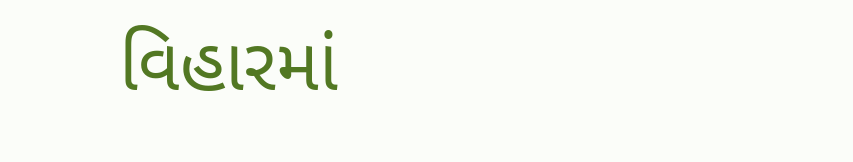વિહારમાં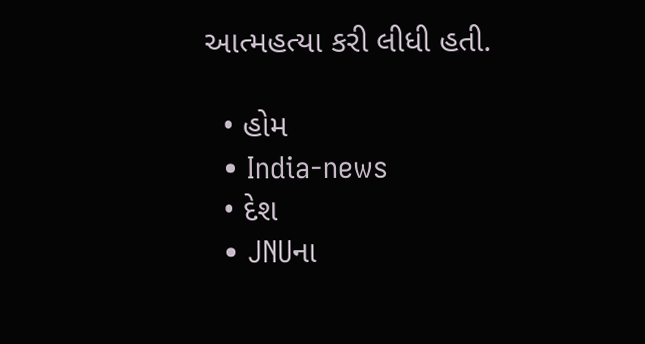આત્મહત્યા કરી લીધી હતી.

  • હોમ
  • India-news
  • દેશ
  • JNUના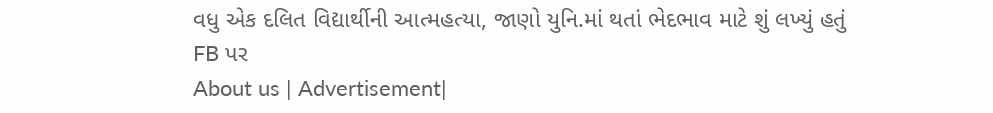વધુ એક દલિત વિદ્યાર્થીની આત્મહત્યા, જાણો યુનિ.માં થતાં ભેદભાવ માટે શું લખ્યું હતું FB પર
About us | Advertisement|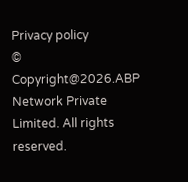Privacy policy
© Copyright@2026.ABP Network Private Limited. All rights reserved.